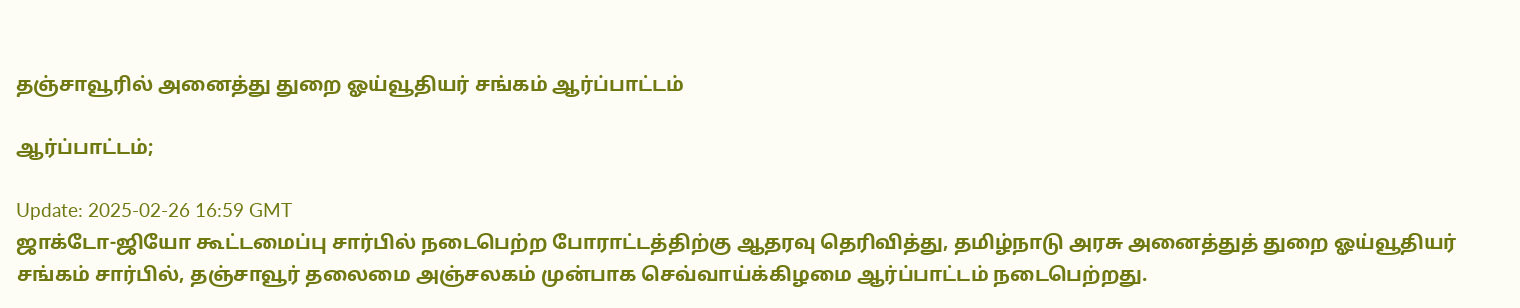தஞ்சாவூரில் அனைத்து துறை ஓய்வூதியர் சங்கம் ஆர்ப்பாட்டம்

ஆர்ப்பாட்டம்;

Update: 2025-02-26 16:59 GMT
ஜாக்டோ-ஜியோ கூட்டமைப்பு சார்பில் நடைபெற்ற போராட்டத்திற்கு ஆதரவு தெரிவித்து, தமிழ்நாடு அரசு அனைத்துத் துறை ஓய்வூதியர் சங்கம் சார்பில், தஞ்சாவூர் தலைமை அஞ்சலகம் முன்பாக செவ்வாய்க்கிழமை ஆர்ப்பாட்டம் நடைபெற்றது.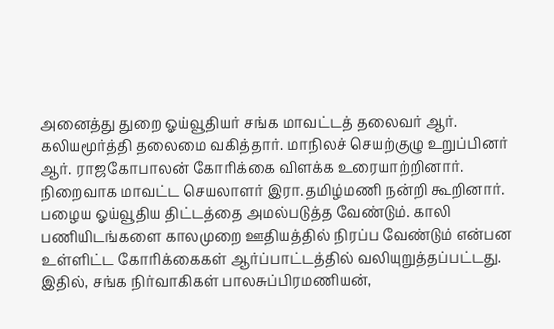அனைத்து துறை ஓய்வூதியர் சங்க மாவட்டத் தலைவர் ஆர். கலியமூர்த்தி தலைமை வகித்தார். மாநிலச் செயற்குழு உறுப்பினர் ஆர். ராஜகோபாலன் கோரிக்கை விளக்க உரையாற்றினார். நிறைவாக மாவட்ட செயலாளர் இரா.தமிழ்மணி நன்றி கூறினார்.  பழைய ஓய்வூதிய திட்டத்தை அமல்படுத்த வேண்டும். காலி பணியிடங்களை காலமுறை ஊதியத்தில் நிரப்ப வேண்டும் என்பன உள்ளிட்ட கோரிக்கைகள் ஆர்ப்பாட்டத்தில் வலியுறுத்தப்பட்டது.  இதில், சங்க நிர்வாகிகள் பாலசுப்பிரமணியன்,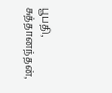பூபதி, சுத்தானந்தன்,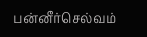பன்னீர்செல்வம்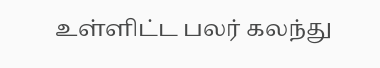உள்ளிட்ட பலர் கலந்து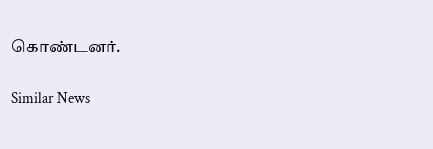கொண்டனர்.

Similar News